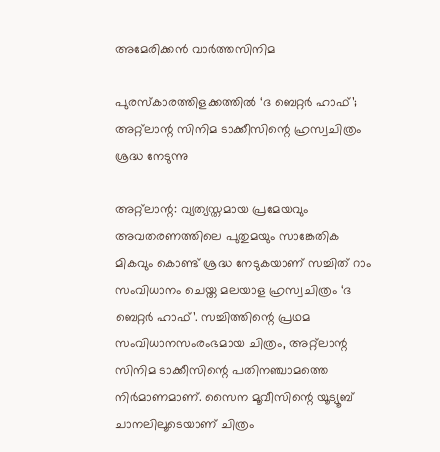അമേരിക്കൻ വാർത്തസിനിമ

പുരസ്കാരത്തിളക്കത്തിൽ ‘ദ ബെറ്റർ ഹാഫ്’; അറ്റ്ലാന്റ സിനിമ ടാക്കീസിന്റെ ഹ്രസ്വചിത്രം ശ്രദ്ധ നേടുന്നു

അറ്റ്ലാന്റ: വ്യത്യസ്തമായ പ്രമേയവും അവതരണത്തിലെ പുതുമയും സാങ്കേതിക മികവും കൊണ്ട് ശ്രദ്ധ നേടുകയാണ് സച്ചിത് റാം സംവിധാനം ചെയ്ത മലയാള ഹ്രസ്വചിത്രം ‘ദ ബെറ്റർ ഹാഫ്’. സച്ചിത്തിന്റെ പ്രഥമ സംവിധാനസംരംഭമായ ചിത്രം, അറ്റ്ലാന്റ സിനിമ ടാക്കീസിന്റെ പതിനഞ്ചാമത്തെ നിർമാണമാണ്. സൈന മൂവീസിന്റെ യൂട്യൂബ് ചാനലിലൂടെയാണ് ചിത്രം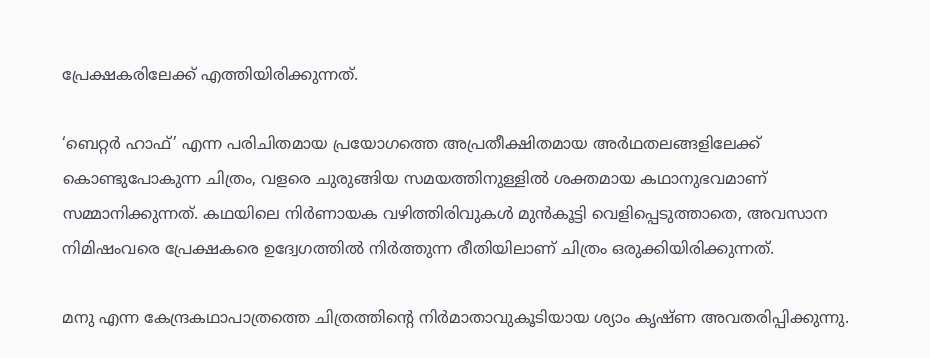പ്രേക്ഷകരിലേക്ക് എത്തിയിരിക്കുന്നത്.

‘ബെറ്റർ ഹാഫ്’ എന്ന പരിചിതമായ പ്രയോഗത്തെ അപ്രതീക്ഷിതമായ അർഥതലങ്ങളിലേക്ക് കൊണ്ടുപോകുന്ന ചിത്രം, വളരെ ചുരുങ്ങിയ സമയത്തിനുള്ളിൽ ശക്തമായ കഥാനുഭവമാണ് സമ്മാനിക്കുന്നത്. കഥയിലെ നിർണായക വഴിത്തിരിവുകൾ മുൻകൂട്ടി വെളിപ്പെടുത്താതെ, അവസാന നിമിഷംവരെ പ്രേക്ഷകരെ ഉദ്വേഗത്തിൽ നിർത്തുന്ന രീതിയിലാണ് ചിത്രം ഒരുക്കിയിരിക്കുന്നത്.

മനു എന്ന കേന്ദ്രകഥാപാത്രത്തെ ചിത്രത്തിന്റെ നിർമാതാവുകൂടിയായ ശ്യാം കൃഷ്ണ അവതരിപ്പിക്കുന്നു.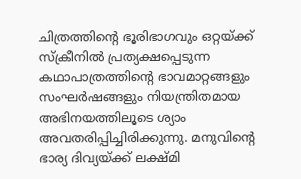ചിത്രത്തിന്റെ ഭൂരിഭാഗവും ഒറ്റയ്ക്ക് സ്ക്രീനിൽ പ്രത്യക്ഷപ്പെടുന്ന കഥാപാത്രത്തിന്റെ ഭാവമാറ്റങ്ങളും സംഘർഷങ്ങളും നിയന്ത്രിതമായ അഭിനയത്തിലൂടെ ശ്യാം അവതരിപ്പിച്ചിരിക്കുന്നു. മനുവിന്റെ ഭാര്യ ദിവ്യയ്ക്ക് ലക്ഷ്മി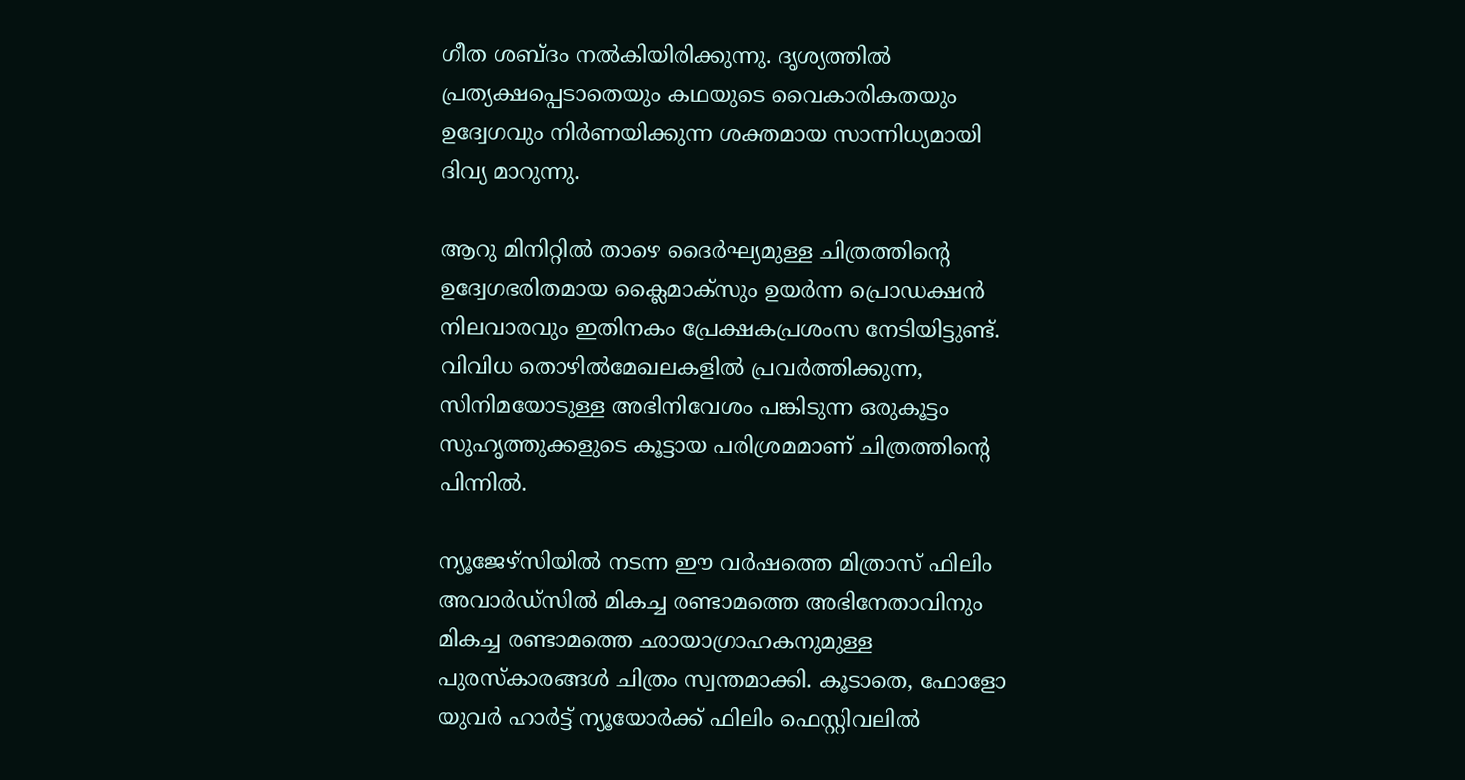ഗീത ശബ്ദം നൽകിയിരിക്കുന്നു. ദൃശ്യത്തിൽ പ്രത്യക്ഷപ്പെടാതെയും കഥയുടെ വൈകാരികതയും ഉദ്വേഗവും നിർണയിക്കുന്ന ശക്തമായ സാന്നിധ്യമായി ദിവ്യ മാറുന്നു.

ആറു മിനിറ്റിൽ താഴെ ദൈർഘ്യമുള്ള ചിത്രത്തിന്റെ ഉദ്വേഗഭരിതമായ ക്ലൈമാക്സും ഉയർന്ന പ്രൊഡക്ഷൻ നിലവാരവും ഇതിനകം പ്രേക്ഷകപ്രശംസ നേടിയിട്ടുണ്ട്. വിവിധ തൊഴിൽമേഖലകളിൽ പ്രവർത്തിക്കുന്ന, സിനിമയോടുള്ള അഭിനിവേശം പങ്കിടുന്ന ഒരുകൂട്ടം സുഹൃത്തുക്കളുടെ കൂട്ടായ പരിശ്രമമാണ് ചിത്രത്തിന്റെ പിന്നിൽ.

ന്യൂജേഴ്സിയിൽ നടന്ന ഈ വർഷത്തെ മിത്രാസ് ഫിലിം അവാർഡ്സിൽ മികച്ച രണ്ടാമത്തെ അഭിനേതാവിനും മികച്ച രണ്ടാമത്തെ ഛായാഗ്രാഹകനുമുള്ള പുരസ്കാരങ്ങൾ ചിത്രം സ്വന്തമാക്കി. കൂടാതെ, ഫോളോ യുവർ ഹാർട്ട് ന്യൂയോർക്ക് ഫിലിം ഫെസ്റ്റിവലിൽ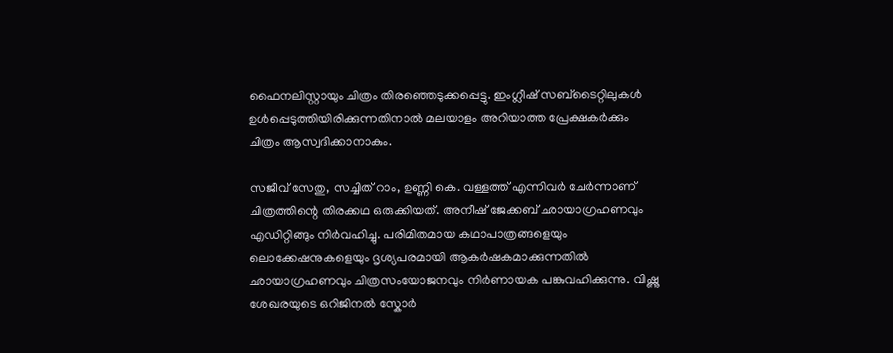ഫൈനലിസ്റ്റായും ചിത്രം തിരഞ്ഞെടുക്കപ്പെട്ടു. ഇംഗ്ലീഷ് സബ്‌ടൈറ്റിലുകൾ ഉൾപ്പെടുത്തിയിരിക്കുന്നതിനാൽ മലയാളം അറിയാത്ത പ്രേക്ഷകർക്കും ചിത്രം ആസ്വദിക്കാനാകും.

സജീവ് സേതു, സച്ചിത് റാം, ഉണ്ണി കെ. വള്ളത്ത് എന്നിവർ ചേർന്നാണ് ചിത്രത്തിന്റെ തിരക്കഥ ഒരുക്കിയത്. അനീഷ് ജേക്കബ് ഛായാഗ്രഹണവും എഡിറ്റിങ്ങും നിർവഹിച്ചു. പരിമിതമായ കഥാപാത്രങ്ങളെയും ലൊക്കേഷനുകളെയും ദൃശ്യപരമായി ആകർഷകമാക്കുന്നതിൽ ഛായാഗ്രഹണവും ചിത്രസംയോജനവും നിർണായക പങ്കുവഹിക്കുന്നു. വിഷ്ണു ശേഖരയുടെ ഒറിജിനൽ സ്കോർ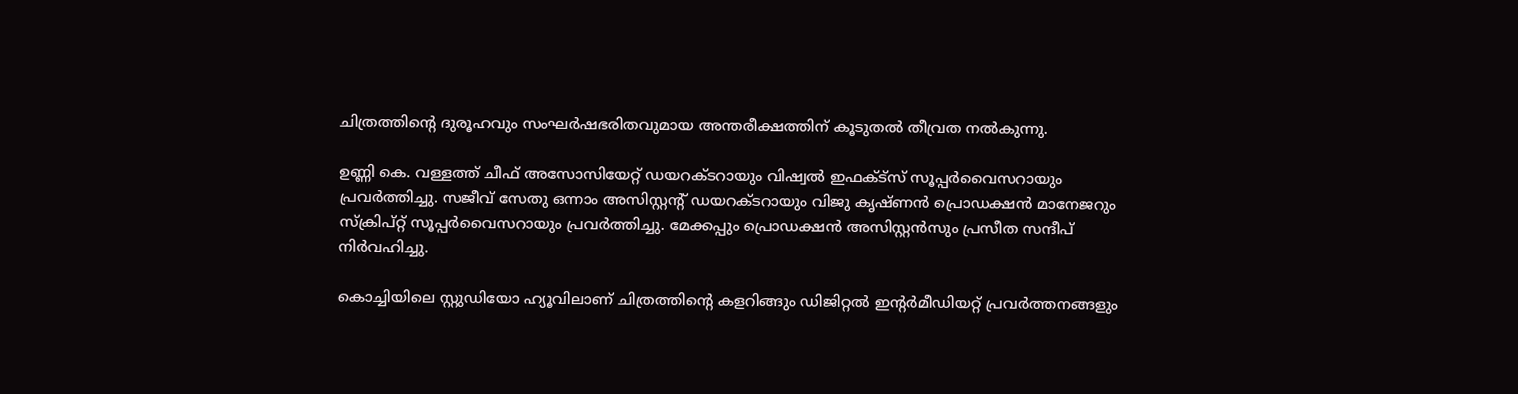ചിത്രത്തിന്റെ ദുരൂഹവും സംഘർഷഭരിതവുമായ അന്തരീക്ഷത്തിന് കൂടുതൽ തീവ്രത നൽകുന്നു.

ഉണ്ണി കെ. വള്ളത്ത് ചീഫ് അസോസിയേറ്റ് ഡയറക്ടറായും വിഷ്വൽ ഇഫക്ട്സ് സൂപ്പർവൈസറായും പ്രവർത്തിച്ചു. സജീവ് സേതു ഒന്നാം അസിസ്റ്റന്റ് ഡയറക്ടറായും വിജു കൃഷ്ണൻ പ്രൊഡക്ഷൻ മാനേജറും സ്ക്രിപ്റ്റ് സൂപ്പർവൈസറായും പ്രവർത്തിച്ചു. മേക്കപ്പും പ്രൊഡക്ഷൻ അസിസ്റ്റൻസും പ്രസീത സന്ദീപ് നിർവഹിച്ചു.

കൊച്ചിയിലെ സ്റ്റുഡിയോ ഹ്യൂവിലാണ് ചിത്രത്തിന്റെ കളറിങ്ങും ഡിജിറ്റൽ ഇന്റർമീഡിയറ്റ് പ്രവർത്തനങ്ങളും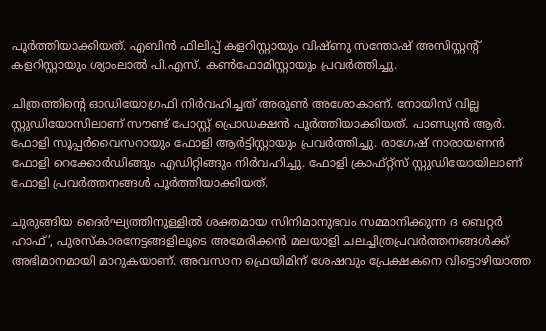പൂർത്തിയാക്കിയത്. എബിൻ ഫിലിപ്പ് കളറിസ്റ്റായും വിഷ്ണു സന്തോഷ് അസിസ്റ്റന്റ് കളറിസ്റ്റായും ശ്യാംലാൽ പി.എസ്. കൺഫോമിസ്റ്റായും പ്രവർത്തിച്ചു.

ചിത്രത്തിന്റെ ഓഡിയോഗ്രഫി നിർവഹിച്ചത് അരുൺ അശോകാണ്. നോയിസ് വില്ല സ്റ്റുഡിയോസിലാണ് സൗണ്ട് പോസ്റ്റ് പ്രൊഡക്ഷൻ പൂർത്തിയാക്കിയത്. പാണ്ഡ്യൻ ആർ. ഫോളി സൂപ്പർവൈസറായും ഫോളി ആർട്ടിസ്റ്റായും പ്രവർത്തിച്ചു. രാഗേഷ് നാരായണൻ ഫോളി റെക്കോർഡിങ്ങും എഡിറ്റിങ്ങും നിർവഹിച്ചു. ഫോളി ക്രാഫ്റ്റ്സ് സ്റ്റുഡിയോയിലാണ് ഫോളി പ്രവർത്തനങ്ങൾ പൂർത്തിയാക്കിയത്.

ചുരുങ്ങിയ ദൈർഘ്യത്തിനുള്ളിൽ ശക്തമായ സിനിമാനുഭവം സമ്മാനിക്കുന്ന ദ ബെറ്റർ ഹാഫ്’, പുരസ്കാരനേട്ടങ്ങളിലൂടെ അമേരിക്കൻ മലയാളി ചലച്ചിത്രപ്രവർത്തനങ്ങൾക്ക് അഭിമാനമായി മാറുകയാണ്. അവസാന ഫ്രെയിമിന് ശേഷവും പ്രേക്ഷകനെ വിട്ടൊഴിയാത്ത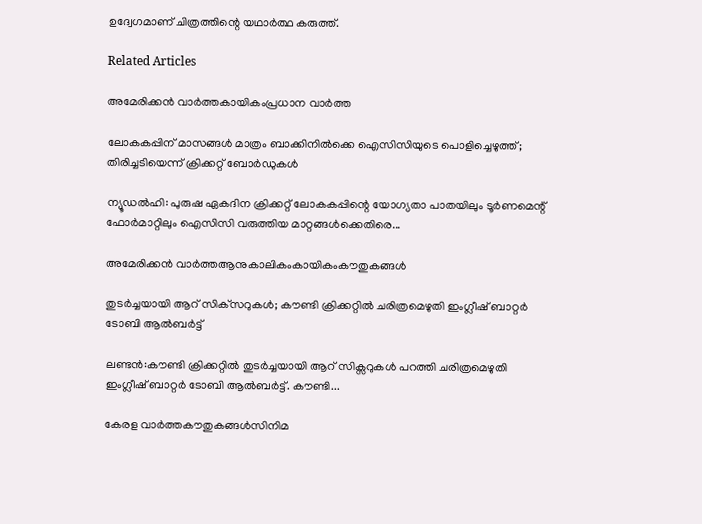ഉദ്വേഗമാണ് ചിത്രത്തിന്റെ യഥാർത്ഥ കരുത്ത്.

Related Articles

അമേരിക്കൻ വാർത്തകായികംപ്രധാന വാർത്ത

ലോകകപ്പിന് മാസങ്ങൾ മാത്രം ബാക്കിനിൽക്കെ ഐസിസിയുടെ പൊളിച്ചെഴുത്ത്; തിരിച്ചടിയെന്ന് ക്രിക്കറ്റ് ബോർഡുകൾ

ന്യൂഡൽഹി: പുരുഷ ഏകദിന ക്രിക്കറ്റ് ലോകകപ്പിന്റെ യോഗ്യതാ പാതയിലും ടൂർണമെന്റ് ഫോർമാറ്റിലും ഐസിസി വരുത്തിയ മാറ്റങ്ങൾക്കെതിരെ...

അമേരിക്കൻ വാർത്തആനുകാലികംകായികംകൗതുകങ്ങൾ

തുടർച്ചയായി ആറ് സിക്‌സറുകൾ; കൗണ്ടി ക്രിക്കറ്റിൽ ചരിത്രമെഴുതി ഇംഗ്ലീഷ് ബാറ്റർ ടോബി ആൽബർട്ട്

ലണ്ടൻ:കൗണ്ടി ക്രിക്കറ്റിൽ തുടർച്ചയായി ആറ് സിക്സറുകൾ പറത്തി ചരിത്രമെഴുതി ഇംഗ്ലീഷ് ബാറ്റർ ടോബി ആൽബർട്ട്. കൗണ്ടി...

കേരള വാർത്തകൗതുകങ്ങൾസിനിമ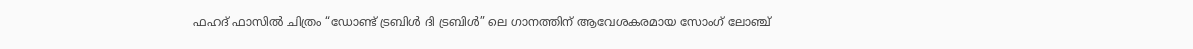ഫഹദ് ഫാസിൽ ചിത്രം “ഡോണ്ട് ട്രബിൾ ദി ട്രബിൾ” ലെ ഗാനത്തിന് ആവേശകരമായ സോംഗ് ലോഞ്ച്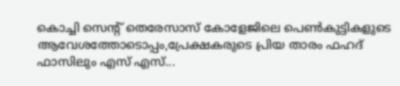കൊച്ചി സെന്റ്‌ തെരേസാസ് കോളേജിലെ പെൺകുട്ടികളുടെ ആവേശത്തോടൊപ്പം,പ്രേക്ഷകരുടെ പ്രിയ താരം ഫഹദ് ഫാസിലും എസ് എസ്...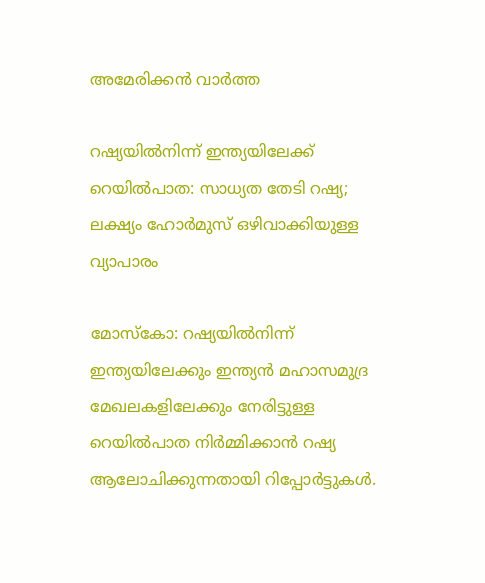അമേരിക്കൻ വാർത്ത

റഷ്യയിൽനിന്ന് ഇന്ത്യയിലേക്ക് റെയിൽപാത: സാധ്യത തേടി റഷ്യ; ലക്ഷ്യം ഹോർമുസ് ഒഴിവാക്കിയുള്ള വ്യാപാരം

മോസ്‌കോ: റഷ്യയിൽനിന്ന് ഇന്ത്യയിലേക്കും ഇന്ത്യൻ മഹാസമുദ്ര മേഖലകളിലേക്കും നേരിട്ടുള്ള റെയിൽപാത നിർമ്മിക്കാൻ റഷ്യ ആലോചിക്കുന്നതായി റിപ്പോർട്ടുകൾ.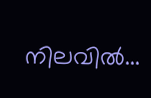നിലവിൽ...